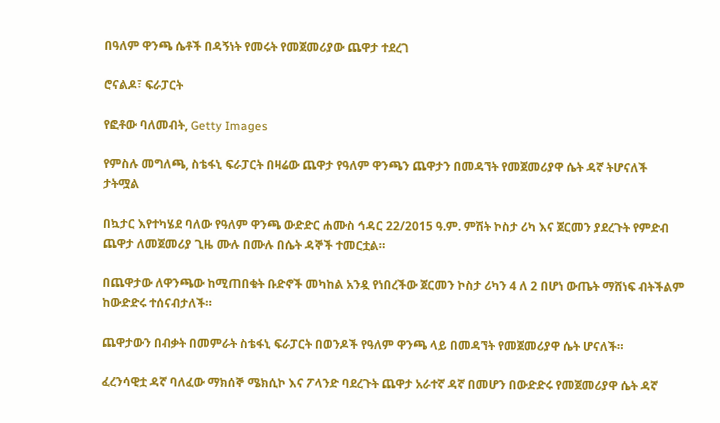በዓለም ዋንጫ ሴቶች በዳኝነት የመሩት የመጀመሪያው ጨዋታ ተደረገ

ሮናልዶ፣ ፍራፓርት

የፎቶው ባለመብት, Getty Images

የምስሉ መግለጫ, ስቴፋኒ ፍራፓርት በዛሬው ጨዋታ የዓለም ዋንጫን ጨዋታን በመዳኘት የመጀመሪያዋ ሴት ዳኛ ትሆናለች
ታትሟል

በኳታር እየተካሄደ ባለው የዓለም ዋንጫ ውድድር ሐሙስ ኅዳር 22/2015 ዓ.ም. ምሽት ኮስታ ሪካ እና ጀርመን ያደረጉት የምድብ ጨዋታ ለመጀመሪያ ጊዜ ሙሉ በሙሉ በሴት ዳኞች ተመርቷል።

በጨዋታው ለዋንጫው ከሚጠበቁት ቡድኖች መካከል አንዷ የነበረችው ጀርመን ኮስታ ሪካን 4 ለ 2 በሆነ ውጤት ማሸነፍ ብትችልም ከውድድሩ ተሰናብታለች።

ጨዋታውን በብቃት በመምራት ስቴፋኒ ፍራፓርት በወንዶች የዓለም ዋንጫ ላይ በመዳኘት የመጀመሪያዋ ሴት ሆናለች።

ፈረንሳዊቷ ዳኛ ባለፈው ማክሰኞ ሜክሲኮ እና ፖላንድ ባደረጉት ጨዋታ አራተኛ ዳኛ በመሆን በውድድሩ የመጀመሪያዋ ሴት ዳኛ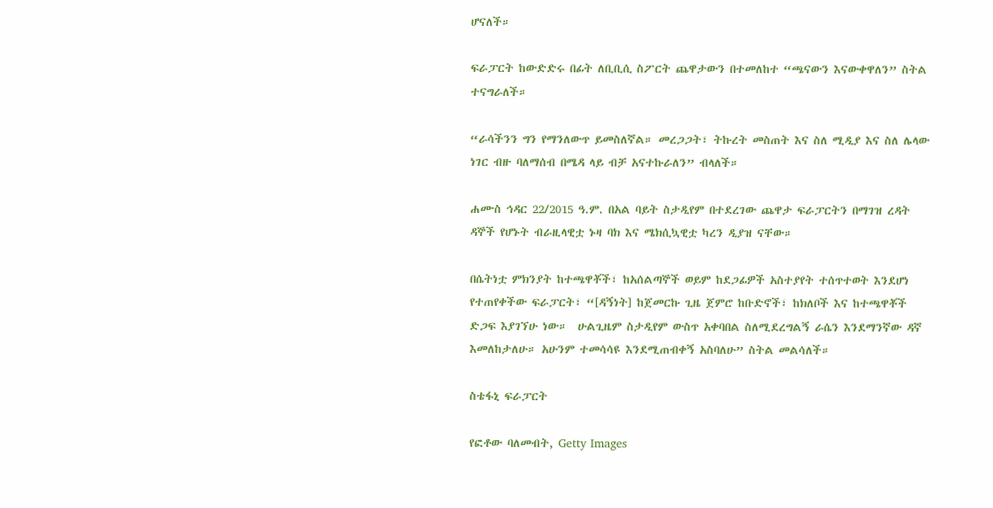ሆናለች።

ፍራፓርት ከውድድሩ በፊት ለቢቢሲ ስፖርት ጨዋታውን በተመለከተ “ጫናውን እናውቀዋለን” ስትል ተናግራለች።

“ራሳችንን ግን የማንለውጥ ይመስለኛል። መረጋጋት፣ ትኩረት መስጠት እና ስለ ሚዲያ እና ስለ ሌላው ነገር ብዙ ባለማሰብ በሜዳ ላይ ብቻ አናተኩራለን” ብላለች።

ሐሙስ ኅዳር 22/2015 ዓ.ም. በአል ባይት ስታዲየም በተደረገው ጨዋታ ፍራፓርትን በማገዝ ረዳት ዳኞች የሆኑት ብራዚላዊቷ ኑዛ ባክ እና ሜክሲኳዊቷ ካረን ዲያዝ ናቸው።

በሴትነቷ ምክንያት ከተጫዋቾች፣ ከአሰልጣኞች ወይም ከደጋፊዎች አስተያየት ተሰጥተወት እንደሆነ የተጠየቀችው ፍራፓርት፣ “[ዳኝነት] ከጀመርኩ ጊዜ ጀምሮ ከቡድኖች፣ ከክለቦች እና ከተጫዋቾች ድጋፍ እያገኘሁ ነው።  ሁልጊዜም ስታዲየም ውስጥ አቀባበል ስለሚደረግልኝ ራሴን እንደማንኛው ዳኛ እመለከታለሁ። አሁንም ተመሳሳዩ እንደሚጠብቀኝ አስባለሁ” ስትል መልሳለች።

ስቴፋኒ ፍራፓርት

የፎቶው ባለመብት, Getty Images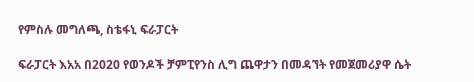የምስሉ መግለጫ, ስቴፋኒ ፍራፓርት

ፍራፓርት እአአ በ2020 የወንዶች ቻምፒየንስ ሊግ ጨዋታን በመዳኘት የመጀመሪያዋ ሴት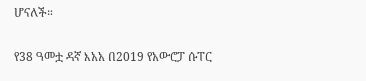ሆናለች።

የ38 ዓመቷ ዳኛ እአአ በ2019 የአውሮፓ ሱፐር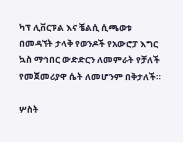ካፕ ሊቨርፑል እና ቼልሲ ሲጫወቱ በመዳኘት ታላቅ የወንዶች የአውሮፓ እግር ኳስ ማኅበር ውድድርን ለመምራት የቻለች የመጀመሪያዋ ሴት ለመሆንም በቅታለች።

ሦስት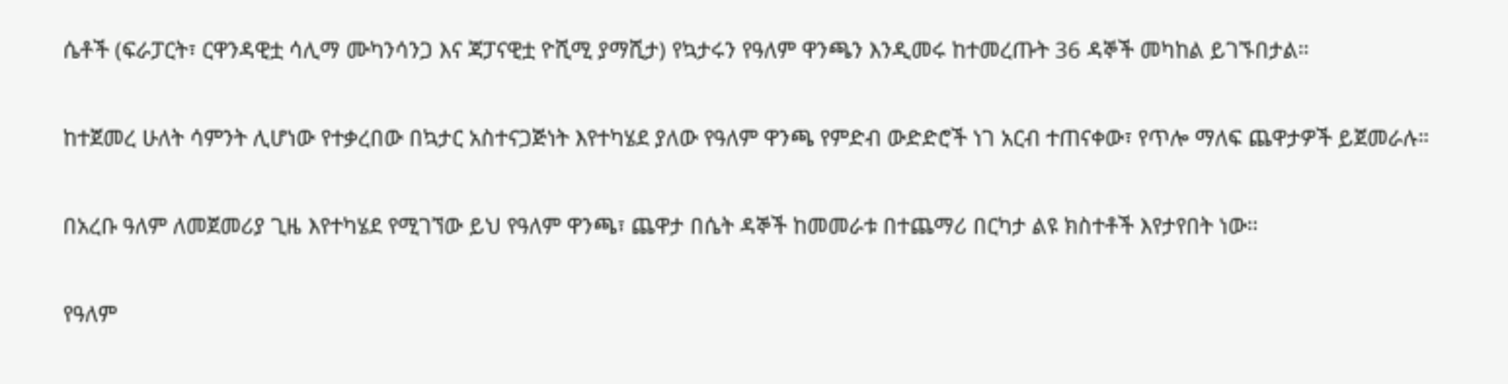ሴቶች (ፍራፓርት፣ ርዋንዳዊቷ ሳሊማ ሙካንሳንጋ እና ጃፓናዊቷ ዮሺሚ ያማሺታ) የኳታሩን የዓለም ዋንጫን እንዲመሩ ከተመረጡት 36 ዳኞች መካከል ይገኙበታል።

ከተጀመረ ሁለት ሳምንት ሊሆነው የተቃረበው በኳታር አስተናጋጅነት እየተካሄደ ያለው የዓለም ዋንጫ የምድብ ውድድሮች ነገ አርብ ተጠናቀው፣ የጥሎ ማለፍ ጨዋታዎች ይጀመራሉ።

በአረቡ ዓለም ለመጀመሪያ ጊዜ እየተካሄደ የሚገኘው ይህ የዓለም ዋንጫ፣ ጨዋታ በሴት ዳኞች ከመመራቱ በተጨማሪ በርካታ ልዩ ክስተቶች እየታየበት ነው።

የዓለም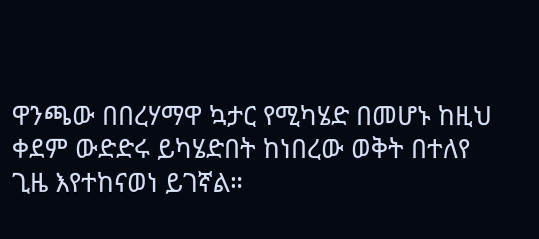ዋንጫው በበረሃማዋ ኳታር የሚካሄድ በመሆኑ ከዚህ ቀደም ውድድሩ ይካሄድበት ከነበረው ወቅት በተለየ ጊዜ እየተከናወነ ይገኛል።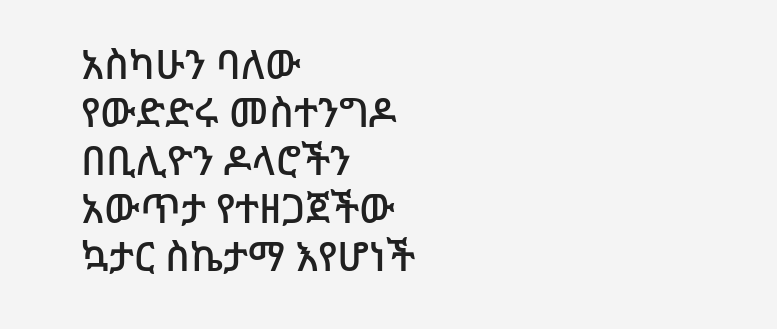አስካሁን ባለው የውድድሩ መስተንግዶ በቢሊዮን ዶላሮችን አውጥታ የተዘጋጀችው ኳታር ስኬታማ እየሆነች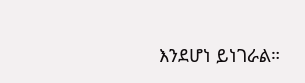እንደሆነ ይነገራል።